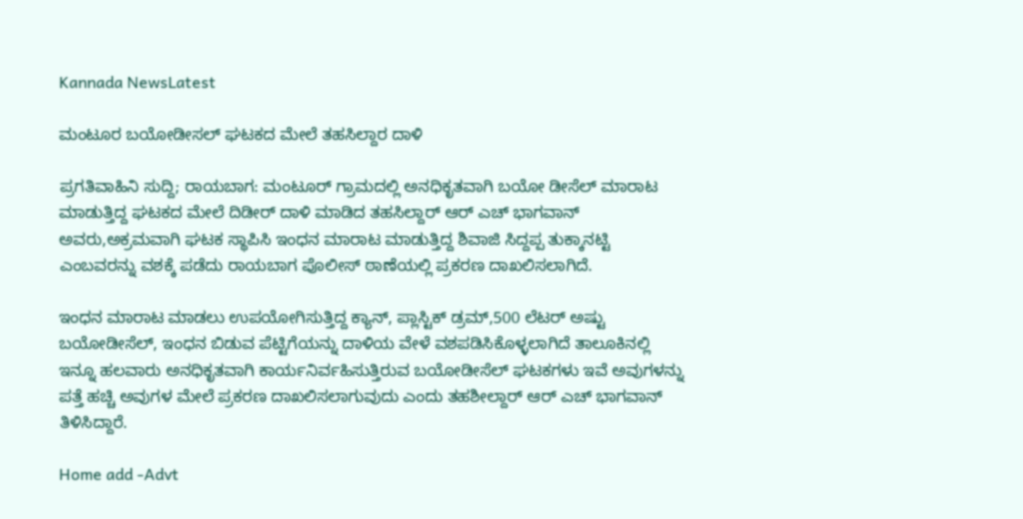Kannada NewsLatest

ಮಂಟೂರ ಬಯೋಡೀಸಲ್ ಘಟಕದ ಮೇಲೆ ತಹಸಿಲ್ದಾರ ದಾಳಿ

ಪ್ರಗತಿವಾಹಿನಿ ಸುದ್ದಿ; ರಾಯಬಾಗ: ಮಂಟೂರ್ ಗ್ರಾಮದಲ್ಲಿ ಅನಧಿಕೃತವಾಗಿ ಬಯೋ ಡೀಸೆಲ್ ಮಾರಾಟ ಮಾಡುತ್ತಿದ್ದ ಘಟಕದ ಮೇಲೆ ದಿಡೀರ್ ದಾಳಿ ಮಾಡಿದ ತಹಸಿಲ್ದಾರ್ ಆರ್ ಎಚ್ ಭಾಗವಾನ್ ಅವರು,ಅಕ್ರಮವಾಗಿ ಘಟಕ ಸ್ಥಾಪಿಸಿ ಇಂಧನ ಮಾರಾಟ ಮಾಡುತ್ತಿದ್ದ ಶಿವಾಜಿ ಸಿದ್ದಪ್ಪ ತುಕ್ಕಾನಟ್ಟಿ ಎಂಬವರನ್ನು ವಶಕ್ಕೆ ಪಡೆದು ರಾಯಬಾಗ ಪೊಲೀಸ್ ಠಾಣೆಯಲ್ಲಿ ಪ್ರಕರಣ ದಾಖಲಿಸಲಾಗಿದೆ.

ಇಂಧನ ಮಾರಾಟ ಮಾಡಲು ಉಪಯೋಗಿಸುತ್ತಿದ್ದ ಕ್ಯಾನ್, ಪ್ಲಾಸ್ಟಿಕ್ ಡ್ರಮ್,500 ಲೆಟರ್ ಅಷ್ಟು ಬಯೋಡೀಸೆಲ್, ಇಂಧನ ಬಿಡುವ ಪೆಟ್ಟಿಗೆಯನ್ನು ದಾಳಿಯ ವೇಳೆ ವಶಪಡಿಸಿಕೊಳ್ಳಲಾಗಿದೆ ತಾಲೂಕಿನಲ್ಲಿ ಇನ್ನೂ ಹಲವಾರು ಅನಧಿಕೃತವಾಗಿ ಕಾರ್ಯನಿರ್ವಹಿಸುತ್ತಿರುವ ಬಯೋಡೀಸೆಲ್ ಘಟಕಗಳು ಇವೆ ಅವುಗಳನ್ನು ಪತ್ತೆ ಹಚ್ಚಿ ಅವುಗಳ ಮೇಲೆ ಪ್ರಕರಣ ದಾಖಲಿಸಲಾಗುವುದು ಎಂದು ತಹಶೀಲ್ದಾರ್ ಆರ್ ಎಚ್ ಭಾಗವಾನ್ ತಿಳಿಸಿದ್ದಾರೆ.

Home add -Advt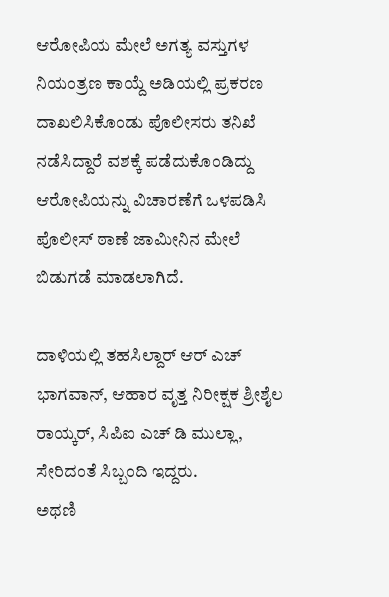ಆರೋಪಿಯ ಮೇಲೆ ಅಗತ್ಯ ವಸ್ತುಗಳ ನಿಯಂತ್ರಣ ಕಾಯ್ದೆ ಅಡಿಯಲ್ಲಿ ಪ್ರಕರಣ ದಾಖಲಿಸಿಕೊಂಡು ಪೊಲೀಸರು ತನಿಖೆ ನಡೆಸಿದ್ದಾರೆ ವಶಕ್ಕೆ ಪಡೆದುಕೊಂಡಿದ್ದು ಆರೋಪಿಯನ್ನು ವಿಚಾರಣೆಗೆ ಒಳಪಡಿಸಿ ಪೊಲೀಸ್ ಠಾಣೆ ಜಾಮೀನಿನ ಮೇಲೆ ಬಿಡುಗಡೆ ಮಾಡಲಾಗಿದೆ.

ದಾಳಿಯಲ್ಲಿ ತಹಸಿಲ್ದಾರ್ ಆರ್ ಎಚ್ ಭಾಗವಾನ್, ಆಹಾರ ವೃತ್ತ ನಿರೀಕ್ಷಕ ಶ್ರೀಶೈಲ ರಾಯ್ಕರ್, ಸಿಪಿಐ ಎಚ್ ಡಿ ಮುಲ್ಲಾ, ಸೇರಿದಂತೆ ಸಿಬ್ಬಂದಿ ಇದ್ದರು.
ಅಥಣಿ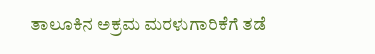ತಾಲೂಕಿನ ಅಕ್ರಮ ಮರಳುಗಾರಿಕೆಗೆ ತಡೆ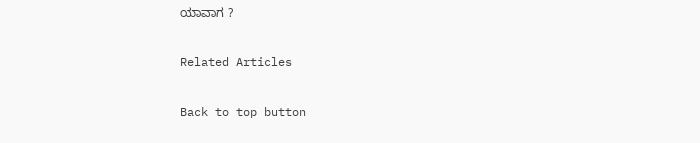ಯಾವಾಗ ?

Related Articles

Back to top button